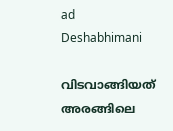ad
Deshabhimani

വിടവാങ്ങിയത‌് അരങ്ങിലെ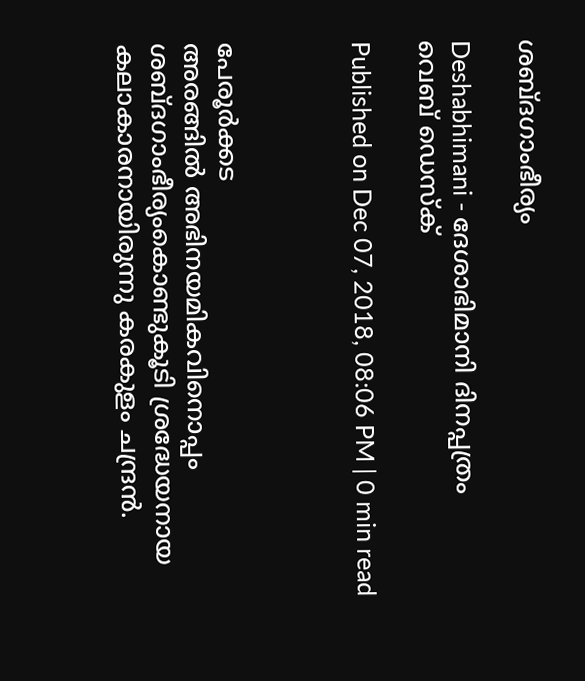ശബ്ദഗാംഭീര്യം

Deshabhimani - ദേശാഭിമാനി ദിനപ്പത്രം
വെബ് ഡെസ്ക്

Published on Dec 07, 2018, 08:06 PM | 0 min read



പേരൂർക്കട
അരങ്ങിൽ അഭിനയമികവിനൊപ്പം ശബ്ദഗാംഭീര്യംകൊണ്ടുകൂടി ശ്രദ്ധേയനായ കലാകാരനായിരുന്നു കരകുളം ചന്ദ്രൻ.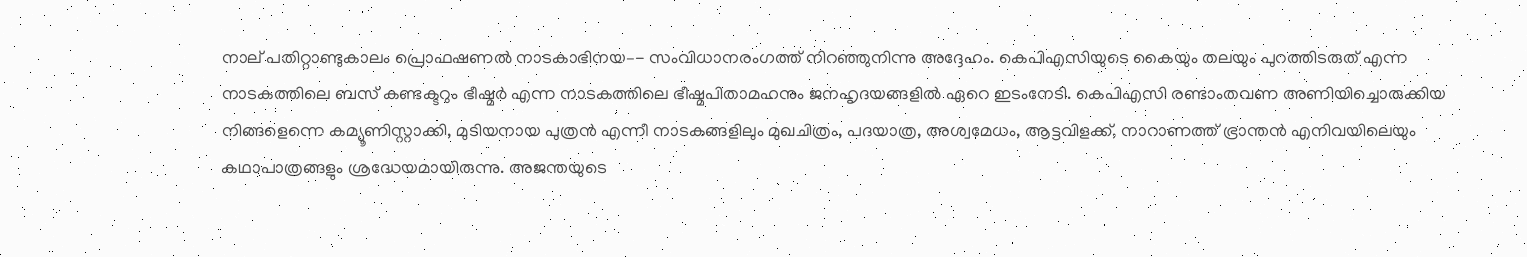നാല് പതിറ്റാണ്ടുകാലം പ്രൊഫഷണൽ നാടകാഭിനയ–- സംവിധാനരംഗത്ത് നിറഞ്ഞുനിന്നു അദ്ദേഹം. കെപിഎസിയുടെ കൈയും തലയും പുറത്തിടരുത് എന്ന നാടകത്തിലെ ബസ‌് കണ്ടക്ടറും ഭീഷ്മർ എന്ന നാടകത്തിലെ ഭീഷ്മപിതാമഹനും ജനഹൃദയങ്ങളിൽ ഏറെ ഇടംനേടി. കെപിഎസി രണ്ടാംതവണ അണിയിച്ചൊരുക്കിയ നിങ്ങളെന്നെ കമ്യൂണിസ്റ്റാക്കി, മുടിയനായ പുത്രൻ എന്നീ നാടകങ്ങളിലും മുഖചിത്രം, പദയാത്ര, അശ്വമേധം, ആട്ടവിളക്ക്, നാറാണത്ത് ഭ്രാന്തൻ എനിവയിലെയും കഥാപാത്രങ്ങളും ശ്രദ്ധേയമായിരുന്നു. അജന്തയുടെ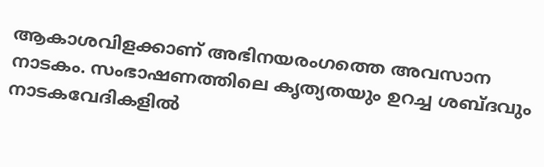ആകാശവിളക്കാണ് അഭിനയരംഗത്തെ അവസാന നാടകം. സംഭാഷണത്തിലെ കൃത്യതയും ഉറച്ച ശബ്ദവും നാടകവേദികളിൽ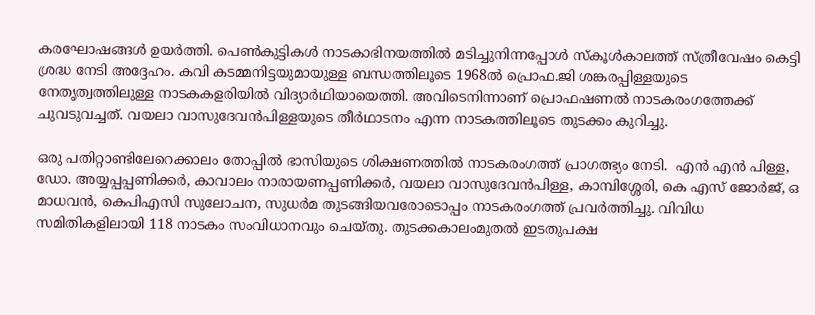കരഘോഷങ്ങൾ ഉയർത്തി. പെൺകുട്ടികൾ നാടകാഭിനയത്തിൽ മടിച്ചുനിന്നപ്പോൾ സ്കൂൾകാലത്ത് സ്ത്രീവേഷം കെട്ടി ശ്രദ്ധ നേടി അദ്ദേഹം. കവി കടമ്മനിട്ടയുമായുള്ള ബന്ധത്തിലൂടെ 1968ൽ പ്രൊഫ.ജി ശങ്കരപ്പിള്ളയുടെ നേതൃത്വത്തിലുള്ള നാടകകളരിയിൽ വിദ്യാർഥിയായെത്തി. അവിടെനിന്നാണ് പ്രൊഫഷണൽ നാടകരംഗത്തേക്ക് ചുവടുവച്ചത്. വയലാ വാസുദേവൻപിള്ളയുടെ തീർഥാടനം എന്ന നാടകത്തിലൂടെ തുടക്കം കുറിച്ചു.

ഒരു പതിറ്റാണ്ടിലേറെക്കാലം തോപ്പിൽ ഭാസിയുടെ ശിക്ഷണത്തിൽ നാടകരംഗത്ത് പ്രാഗത്ഭ്യം നേടി.  എൻ എൻ പിള്ള, ഡോ. അയ്യപ്പപ്പണിക്കർ, കാവാലം നാരായണപ്പണിക്കർ‌‌, വയലാ വാസുദേവൻപിള്ള, കാമ്പിശ്ശേരി, കെ എസ് ജോർജ്, ഒ മാധവൻ, കെപിഎസി സുലോചന, സുധർമ തുടങ്ങിയവരോടൊപ്പം നാടകരംഗത്ത് പ്രവർത്തിച്ചു. വിവിധ സമിതികളിലായി 118 നാടകം സംവിധാനവും ചെയ്തു. തുടക്കകാലംമുതൽ ഇടതുപക്ഷ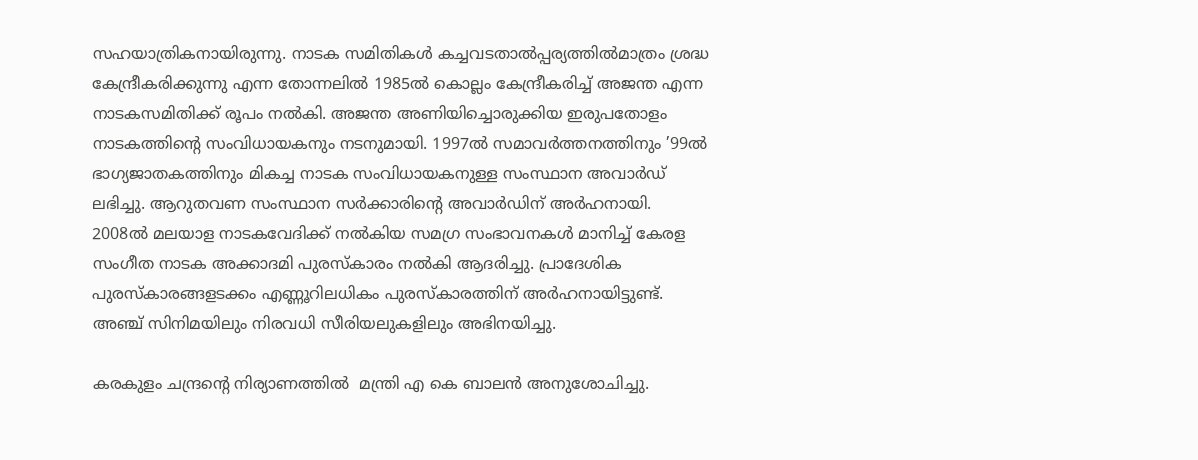സഹയാത്രികനായിരുന്നു. നാടക സമിതികൾ കച്ചവടതാൽപ്പര്യത്തിൽമാത്രം ശ്രദ്ധ കേന്ദ്രീകരിക്കുന്നു എന്ന തോന്നലിൽ 1985ൽ കൊല്ലം കേന്ദ്രീകരിച്ച് അജന്ത എന്ന നാടകസമിതിക്ക് രൂപം നൽകി. അജന്ത അണിയിച്ചൊരുക്കിയ ഇരുപതോളം നാടകത്തിന്റെ സംവിധായകനും നടനുമായി. 1997ൽ സമാവർത്തനത്തിനും ’99ൽ ഭാഗ്യജാതകത്തിനും മികച്ച നാടക സംവിധായകനുള്ള സംസ്ഥാന അവാർഡ് ലഭിച്ചു. ആറുതവണ സംസ്ഥാന സർക്കാരിന്റെ അവാർഡിന് അർഹനായി. 2008ൽ മലയാള നാടകവേദിക്ക് നൽകിയ സമഗ്ര സംഭാവനകൾ മാനിച്ച് കേരള സംഗീത നാടക അക്കാദമി പുരസ‌്കാരം നൽകി ആദരിച്ചു. പ്രാദേശിക പുരസ്കാരങ്ങളടക്കം എണ്ണൂറിലധികം പുരസ്കാരത്തിന‌് അർഹനായിട്ടുണ്ട്. അഞ്ച് സിനിമയിലും നിരവധി സീരിയലുകളിലും അഭിനയിച്ചു.

കരകുളം ചന്ദ്രന്റെ നിര്യാണത്തിൽ  മന്ത്രി എ കെ ബാലൻ അനുശോചിച്ചു.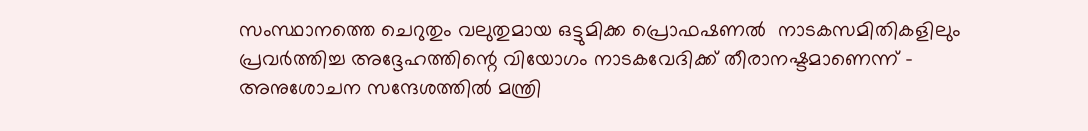സംസ്ഥാനത്തെ ചെറുതും വലുതുമായ ഒട്ടുമിക്ക പ്രൊഫഷണൽ  നാടകസമിതികളിലും പ്രവർത്തിച്ച അദ്ദേഹത്തിന്റെ വിയോഗം നാടകവേദിക്ക് തീരാനഷ്ടമാണെന്ന‌് - അനുശോചന സന്ദേശത്തിൽ മന്ത്രി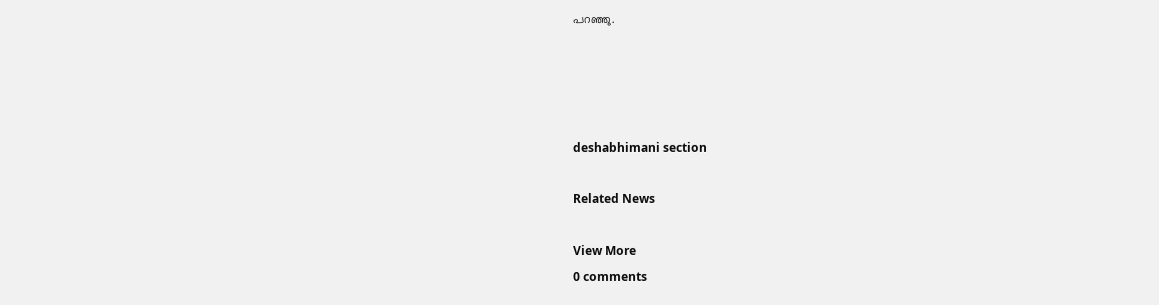പറഞ്ഞു.




deshabhimani section

Related News

View More
0 comments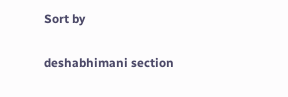Sort by

deshabhimani section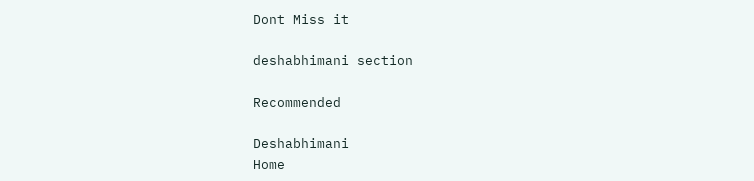Dont Miss it

deshabhimani section

Recommended

Deshabhimani
Home